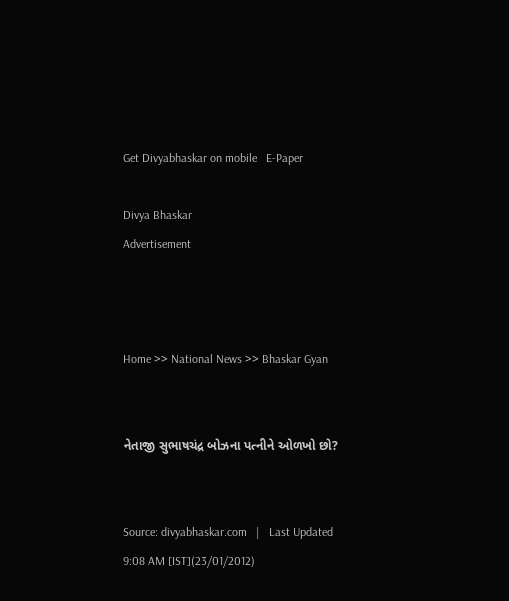Get Divyabhaskar on mobile   E-Paper

Divya Bhaskar
Advertisement



Home >> National News >> Bhaskar Gyan


નેતાજી સુભાષચંદ્ર બોઝના પત્નીને ઓળખો છો?


Source: divyabhaskar.com   |   Last Updated 9:08 AM [IST](23/01/2012)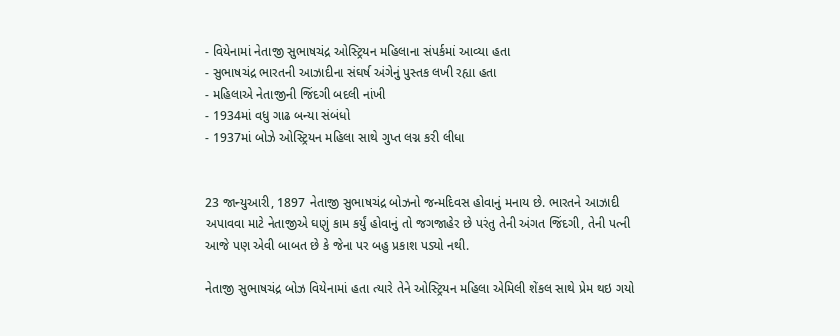- વિયેનામાં નેતાજી સુભાષચંદ્ર ઓસ્ટ્રિયન મહિલાના સંપર્કમાં આવ્યા હતા
- સુભાષચંદ્ર ભારતની આઝાદીના સંઘર્ષ અંગેનું પુસ્તક લખી રહ્યા હતા
- મહિલાએ નેતાજીની જિંદગી બદલી નાંખી
- 1934માં વધુ ગાઢ બન્યા સંબંધો
- 1937માં બોઝે ઓસ્ટ્રિયન મહિલા સાથે ગુપ્ત લગ્ન કરી લીધા


23 જાન્યુઆરી, 1897 નેતાજી સુભાષચંદ્ર બોઝનો જન્મદિવસ હોવાનું મનાય છે. ભારતને આઝાદી અપાવવા માટે નેતાજીએ ઘણું કામ કર્યું હોવાનું તો જગજાહેર છે પરંતુ તેની અંગત જિંદગી, તેની પત્ની આજે પણ એવી બાબત છે કે જેના પર બહુ પ્રકાશ પડ્યો નથી.

નેતાજી સુભાષચંદ્ર બોઝ વિયેનામાં હતા ત્યારે તેને ઓસ્ટ્રિયન મહિલા એમિલી શેંકલ સાથે પ્રેમ થઇ ગયો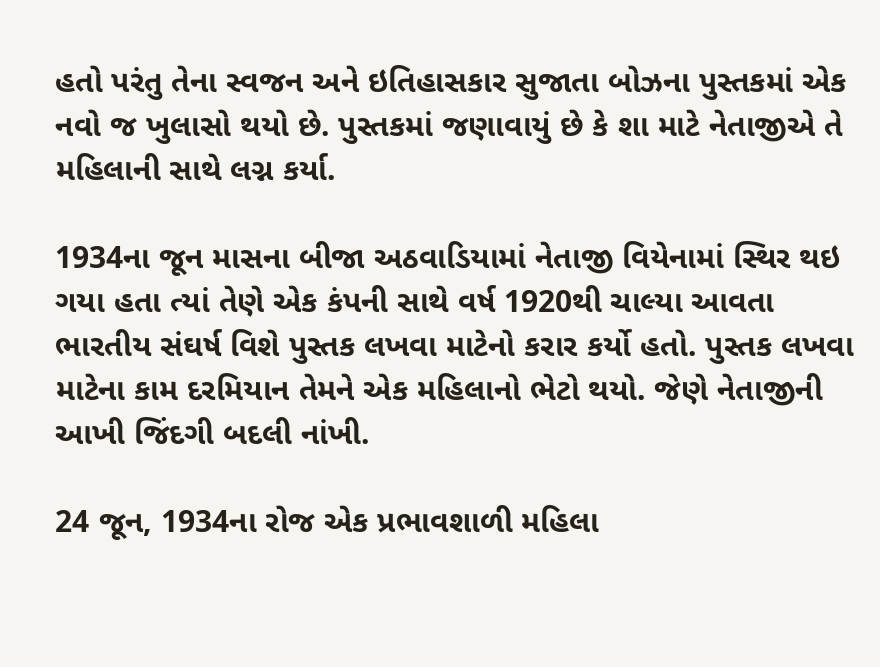હતો પરંતુ તેના સ્વજન અને ઇતિહાસકાર સુજાતા બોઝના પુસ્તકમાં એક નવો જ ખુલાસો થયો છે. પુસ્તકમાં જણાવાયું છે કે શા માટે નેતાજીએ તે મહિલાની સાથે લગ્ન કર્યા.

1934ના જૂન માસના બીજા અઠવાડિયામાં નેતાજી વિયેનામાં સ્થિર થઇ ગયા હતા ત્યાં તેણે એક કંપની સાથે વર્ષ 1920થી ચાલ્યા આવતા ભારતીય સંઘર્ષ વિશે પુસ્તક લખવા માટેનો કરાર કર્યો હતો. પુસ્તક લખવા માટેના કામ દરમિયાન તેમને એક મહિલાનો ભેટો થયો. જેણે નેતાજીની આખી જિંદગી બદલી નાંખી.

24 જૂન, 1934ના રોજ એક પ્રભાવશાળી મહિલા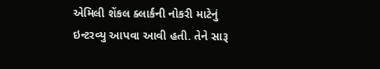એમિલી શેંકલ ક્લાર્કની નોકરી માટેનું ઇન્ટરવ્યુ આપવા આવી હતી. તેને સારૂ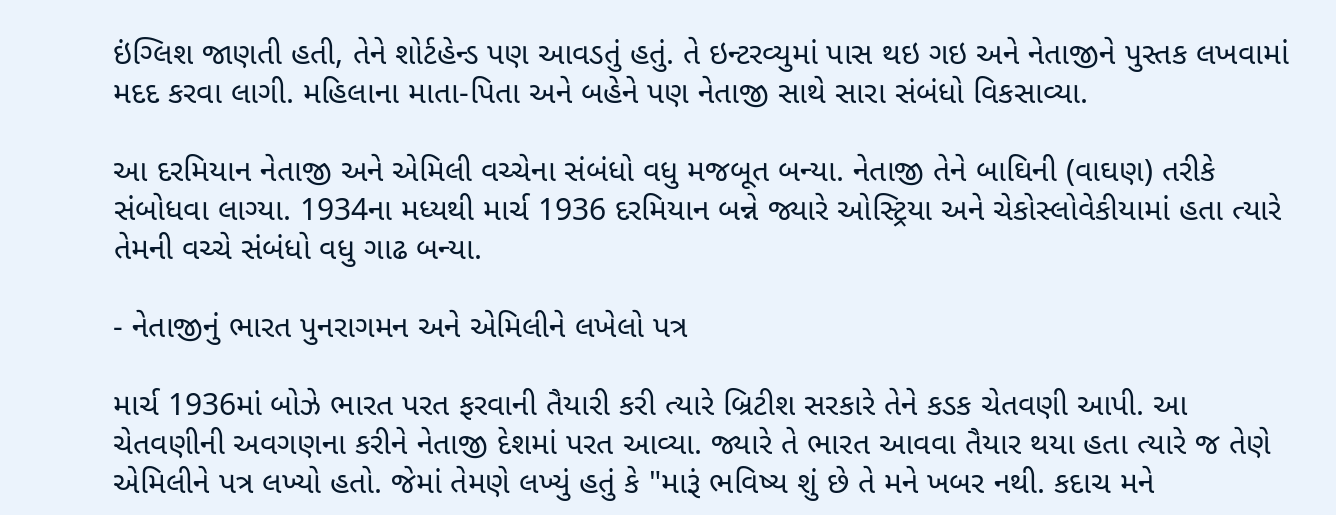ઇંગ્લિશ જાણતી હતી, તેને શોર્ટહેન્ડ પણ આવડતું હતું. તે ઇન્ટરવ્યુમાં પાસ થઇ ગઇ અને નેતાજીને પુસ્તક લખવામાં મદદ કરવા લાગી. મહિલાના માતા-પિતા અને બહેને પણ નેતાજી સાથે સારા સંબંધો વિકસાવ્યા.

આ દરમિયાન નેતાજી અને એમિલી વચ્ચેના સંબંધો વધુ મજબૂત બન્યા. નેતાજી તેને બાઘિની (વાઘણ) તરીકે સંબોધવા લાગ્યા. 1934ના મધ્યથી માર્ચ 1936 દરમિયાન બન્ને જ્યારે ઓસ્ટ્રિયા અને ચેકોસ્લોવેકીયામાં હતા ત્યારે તેમની વચ્ચે સંબંધો વધુ ગાઢ બન્યા.

- નેતાજીનું ભારત પુનરાગમન અને એમિલીને લખેલો પત્ર

માર્ચ 1936માં બોઝે ભારત પરત ફરવાની તૈયારી કરી ત્યારે બ્રિટીશ સરકારે તેને કડક ચેતવણી આપી. આ ચેતવણીની અવગણના કરીને નેતાજી દેશમાં પરત આવ્યા. જ્યારે તે ભારત આવવા તૈયાર થયા હતા ત્યારે જ તેણે એમિલીને પત્ર લખ્યો હતો. જેમાં તેમણે લખ્યું હતું કે "મારૂં ભવિષ્ય શું છે તે મને ખબર નથી. કદાચ મને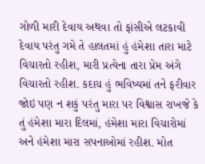ગોળી મારી દેવાય અથવા તો ફાંસીએ લટકાવી દેવાય પરંતુ ગમે તે હાલતમાં હું હંમેશા તારા માટે વિચારતો રહીશ, મારી પ્રત્યેના તારા પ્રેમ અંગે વિચારતો રહીશ. કદાચ હું ભવિષ્યમાં તને ફરીવાર જોઇ પણ ન શકું પરંતુ મારા પર વિશ્વાસ રાખજે કે તું હંમેશા મારા દિલમાં, હંમેશા મારા વિચારોમાં અને હંમેશા મારા સપનાઓમાં રહીશ. મોત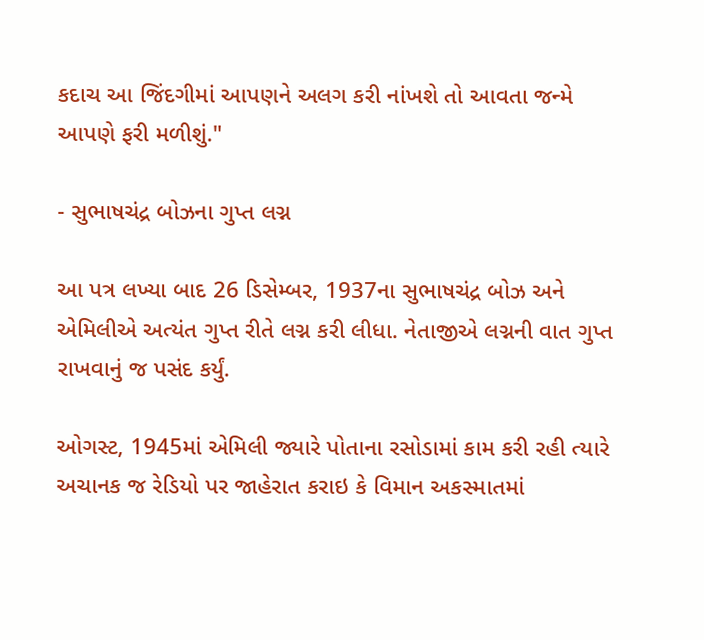કદાચ આ જિંદગીમાં આપણને અલગ કરી નાંખશે તો આવતા જન્મે આપણે ફરી મળીશું."

- સુભાષચંદ્ર બોઝના ગુપ્ત લગ્ન

આ પત્ર લખ્યા બાદ 26 ડિસેમ્બર, 1937ના સુભાષચંદ્ર બોઝ અને એમિલીએ અત્યંત ગુપ્ત રીતે લગ્ન કરી લીધા. નેતાજીએ લગ્નની વાત ગુપ્ત રાખવાનું જ પસંદ કર્યું.

ઓગસ્ટ, 1945માં એમિલી જ્યારે પોતાના રસોડામાં કામ કરી રહી ત્યારે અચાનક જ રેડિયો પર જાહેરાત કરાઇ કે વિમાન અકસ્માતમાં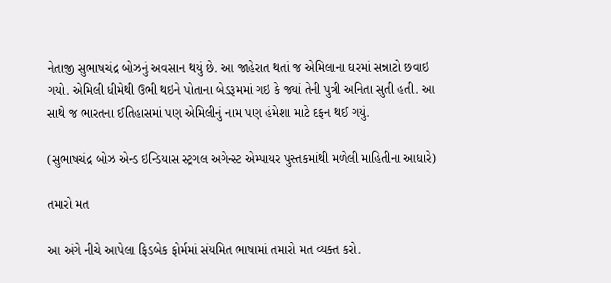નેતાજી સુભાષચંદ્ર બોઝનું અવસાન થયું છે. આ જાહેરાત થતાં જ એમિલાના ઘરમાં સન્નાટો છવાઇ ગયો. એમિલી ધીમેથી ઉભી થઇને પોતાના બેડરૂમમાં ગઇ કે જ્યાં તેની પુત્રી અનિતા સુતી હતી. આ સાથે જ ભારતના ઈતિહાસમાં પણ એમિલીનું નામ પણ હંમેશા માટે દફન થઈ ગયું.

(સુભાષચંદ્ર બોઝ એન્ડ ઇન્ડિયાસ સ્ટ્રગલ અગેન્સ્ટ એમ્પાયર પુસ્તકમાંથી મળેલી માહિતીના આધારે)

તમારો મત

આ અંગે નીચે આપેલા ફિડબેક ફોર્મમાં સંયમિત ભાષામાં તમારો મત વ્યક્ત કરો.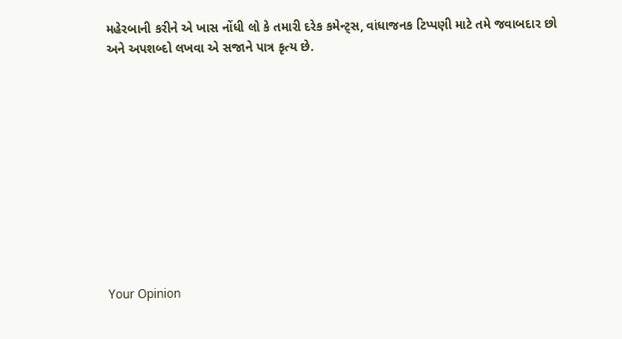મહેરબાની કરીને એ ખાસ નોંધી લો કે તમારી દરેક કમેન્ટ્સ, વાંધાજનક ટિપ્પણી માટે તમે જવાબદાર છો અને અપશબ્દો લખવા એ સજાને પાત્ર કૃત્ય છે.











Your Opinion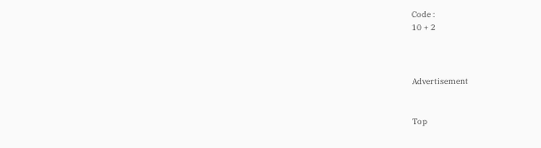Code :
10 + 2



Advertisement


Top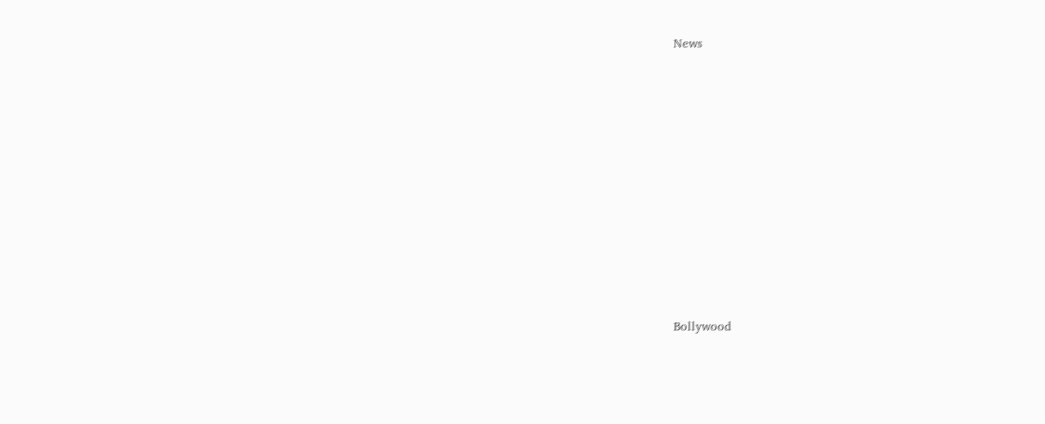News











Bollywood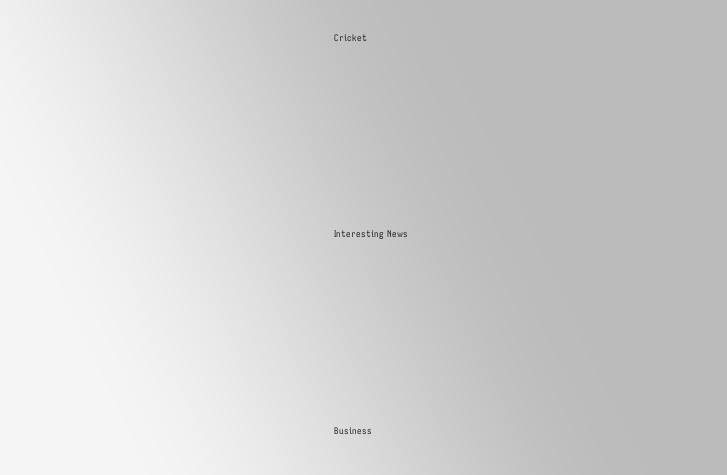Cricket











Interesting News











Business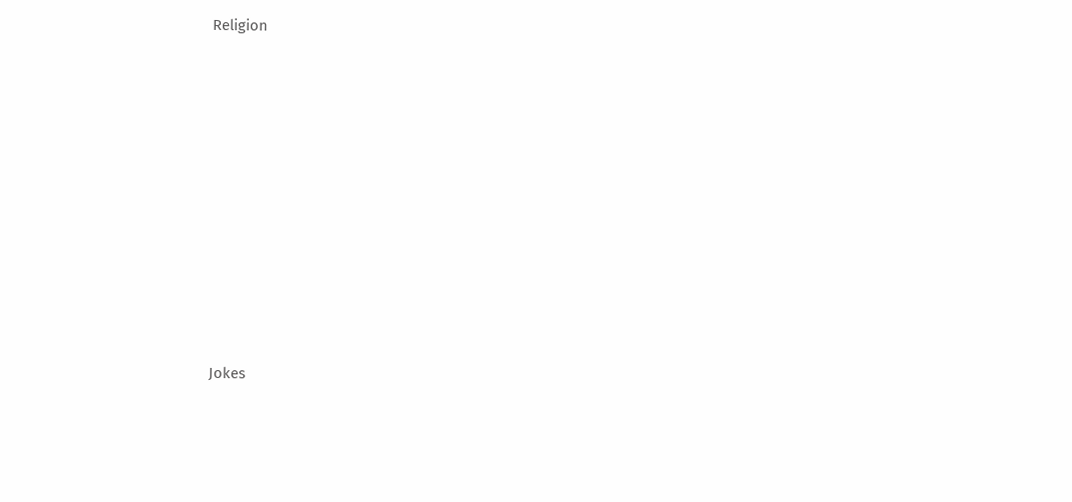Religion











Jokes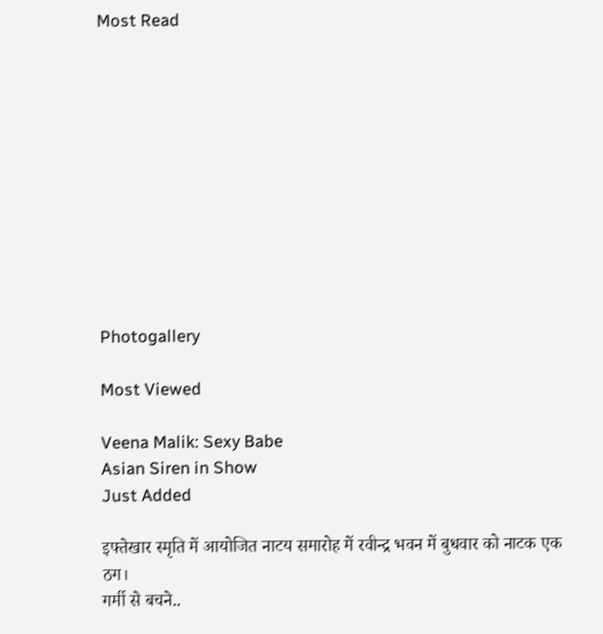Most Read











Photogallery

Most Viewed

Veena Malik: Sexy Babe
Asian Siren in Show
Just Added

इफ्तेखार स्मृति में आयोजित नाटय समारोह में रवीन्द्र भवन में बुधवार को नाटक एक ठग।
गर्मी से बचने..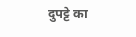दुपट्टे का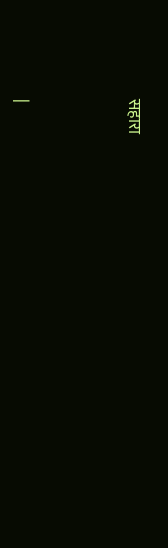सहारा




|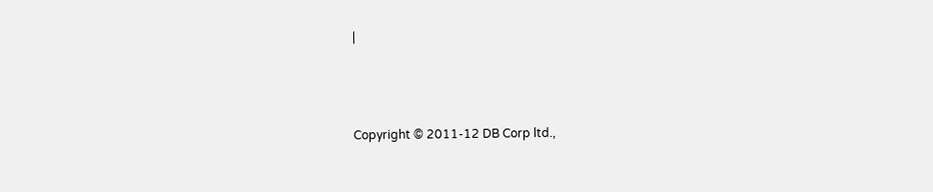|



Copyright © 2011-12 DB Corp ltd.,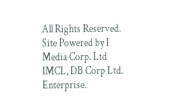All Rights Reserved.
Site Powered by I Media Corp. Ltd IMCL, DB Corp Ltd. Enterprise.